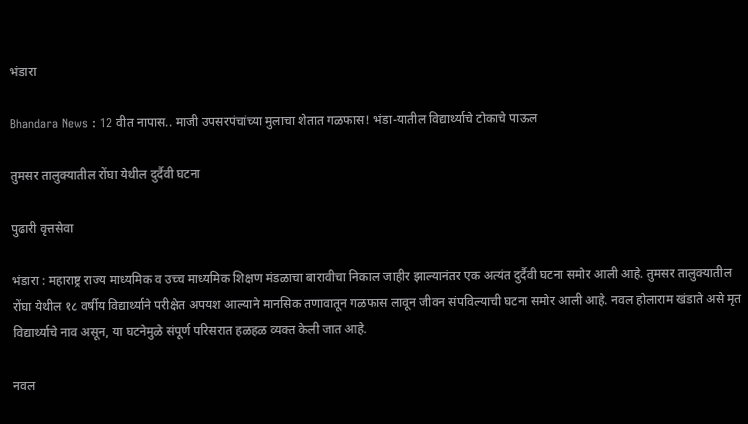भंडारा

Bhandara News : 12 वीत नापास.. माजी उपसरपंचांच्या मुलाचा शेतात गळफास! भंडा-यातील विद्यार्थ्याचे टोकाचे पाऊल

तुमसर तालुक्यातील रोंघा येथील दुर्दैवी घटना

पुढारी वृत्तसेवा

भंडारा : महाराष्ट्र राज्य माध्यमिक व उच्च माध्यमिक शिक्षण मंडळाचा बारावीचा निकाल जाहीर झाल्यानंतर एक अत्यंत दुर्दैवी घटना समोर आली आहे. तुमसर तालुक्यातील रोंघा येथील १८ वर्षीय विद्यार्थ्याने परीक्षेत अपयश आल्याने मानसिक तणावातून गळफास लावून जीवन संपविल्याची घटना समोर आली आहे. नवल होलाराम खंडाते असे मृत विद्यार्थ्याचे नाव असून, या घटनेमुळे संपूर्ण परिसरात हळहळ व्यक्त केली जात आहे.

नवल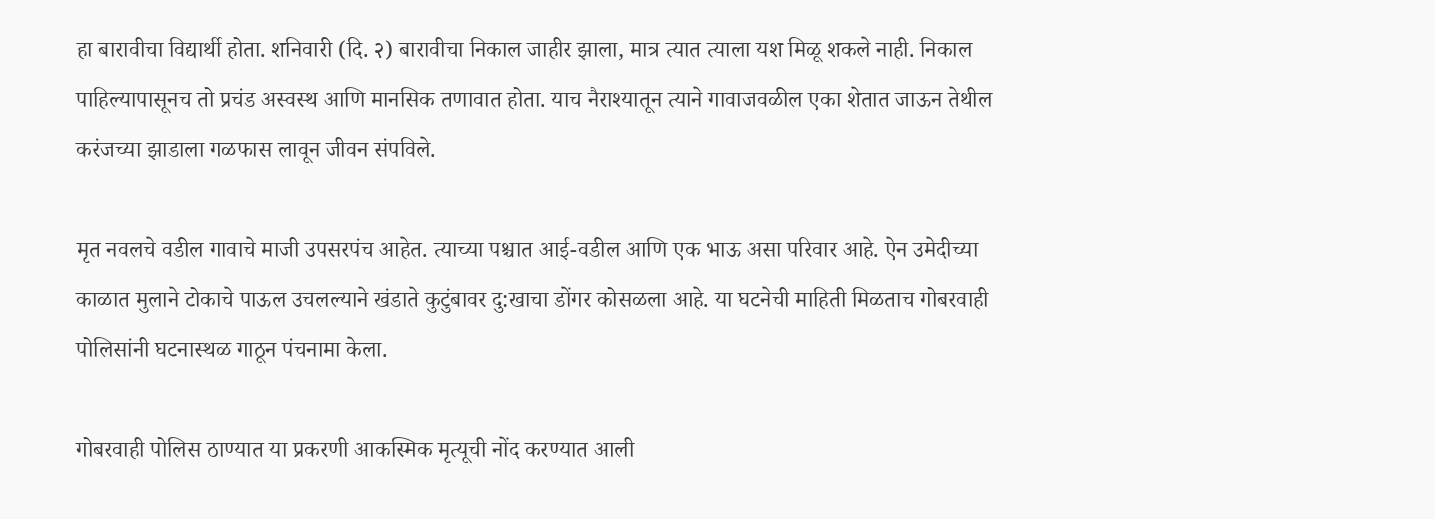हा बारावीचा विद्यार्थी होता. शनिवारी (दि. २) बारावीचा निकाल जाहीर झाला, मात्र त्यात त्याला यश मिळू शकले नाही. निकाल पाहिल्यापासूनच तो प्रचंड अस्वस्थ आणि मानसिक तणावात होता. याच नैराश्यातून त्याने गावाजवळील एका शेतात जाऊन तेथील करंजच्या झाडाला गळफास लावून जीवन संपविले.

मृत नवलचे वडील गावाचे माजी उपसरपंच आहेत. त्याच्या पश्चात आई-वडील आणि एक भाऊ असा परिवार आहे. ऐन उमेदीच्या काळात मुलाने टोकाचे पाऊल उचलल्याने खंडाते कुटुंबावर दु:खाचा डोंगर कोसळला आहे. या घटनेची माहिती मिळताच गोबरवाही पोलिसांनी घटनास्थळ गाठून पंचनामा केला.

गोबरवाही पोलिस ठाण्यात या प्रकरणी आकस्मिक मृत्यूची नोंद करण्यात आली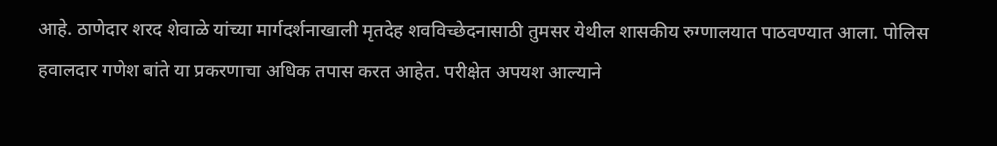आहे. ठाणेदार शरद शेवाळे यांच्या मार्गदर्शनाखाली मृतदेह शवविच्छेदनासाठी तुमसर येथील शासकीय रुग्णालयात पाठवण्यात आला. पोलिस हवालदार गणेश बांते या प्रकरणाचा अधिक तपास करत आहेत. परीक्षेत अपयश आल्याने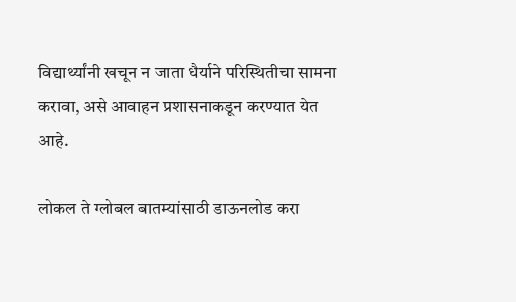विद्यार्थ्यांनी खचून न जाता धैर्याने परिस्थितीचा सामना करावा, असे आवाहन प्रशासनाकडून करण्यात येत आहे.

लोकल ते ग्लोबल बातम्यांसाठी डाऊनलोड करा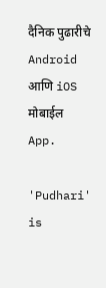दैनिक पुढारीचे Android आणि iOS मोबाईल App.

'Pudhari' is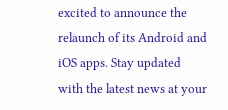excited to announce the relaunch of its Android and iOS apps. Stay updated with the latest news at your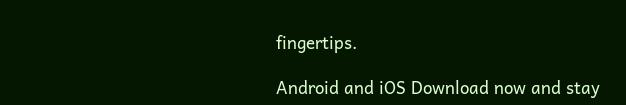fingertips.

Android and iOS Download now and stay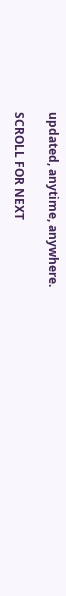updated, anytime, anywhere.

SCROLL FOR NEXT